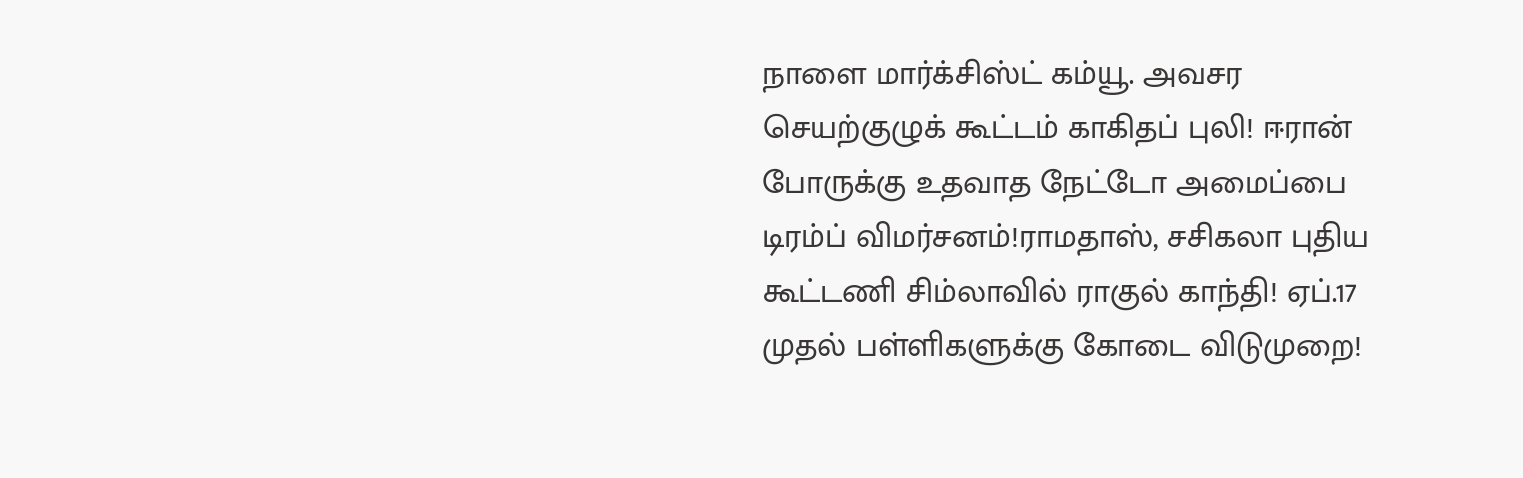நாளை மார்க்சிஸ்ட் கம்யூ. அவசர செயற்குழுக் கூட்டம் காகிதப் புலி! ஈரான் போருக்கு உதவாத நேட்டோ அமைப்பை டிரம்ப் விமர்சனம்!ராமதாஸ், சசிகலா புதிய கூட்டணி சிம்லாவில் ராகுல் காந்தி! ஏப்.17 முதல் பள்ளிகளுக்கு கோடை விடுமுறை!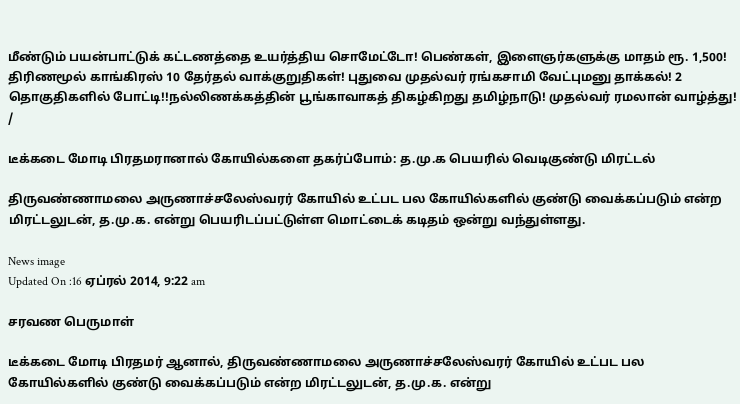மீண்டும் பயன்பாட்டுக் கட்டணத்தை உயர்த்திய சொமேட்டோ! பெண்கள், இளைஞர்களுக்கு மாதம் ரூ. 1,500! திரிணமூல் காங்கிரஸ் 10 தேர்தல் வாக்குறுதிகள்! புதுவை முதல்வர் ரங்கசாமி வேட்புமனு தாக்கல்! 2 தொகுதிகளில் போட்டி!!நல்லிணக்கத்தின் பூங்காவாகத் திகழ்கிறது தமிழ்நாடு! முதல்வர் ரமலான் வாழ்த்து!
/

டீக்கடை மோடி பிரதமரானால் கோயில்களை தகர்ப்போம்: த.மு.க பெயரில் வெடிகுண்டு மிரட்டல்

திருவண்ணாமலை அருணாச்சலேஸ்வரர் கோயில் உட்பட பல கோயில்களில் குண்டு வைக்கப்படும் என்ற மிரட்டலுடன், த.மு.க. என்று பெயரிடப்பட்டுள்ள மொட்டைக் கடிதம் ஒன்று வந்துள்ளது.

News image
Updated On :16 ஏப்ரல் 2014, 9:22 am

சரவண பெருமாள்

டீக்கடை மோடி பிரதமர் ஆனால், திருவண்ணாமலை அருணாச்சலேஸ்வரர் கோயில் உட்பட பல கோயில்களில் குண்டு வைக்கப்படும் என்ற மிரட்டலுடன், த.மு.க. என்று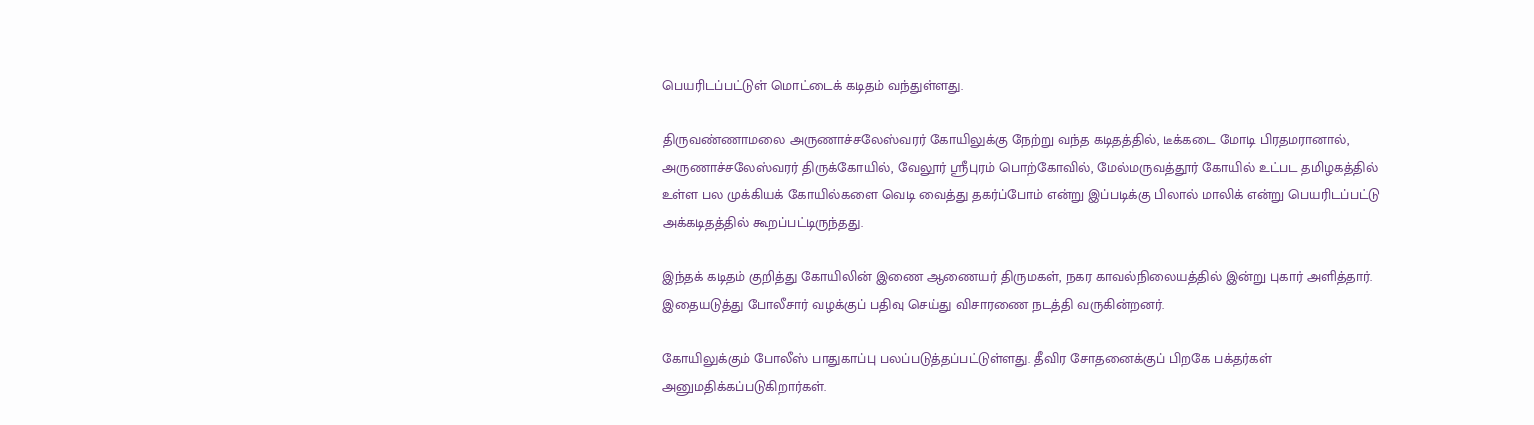பெயரிடப்பட்டுள் மொட்டைக் கடிதம் வந்துள்ளது.

திருவண்ணாமலை அருணாச்சலேஸ்வரர் கோயிலுக்கு நேற்று வந்த கடிதத்தில், டீக்கடை மோடி பிரதமரானால், அருணாச்சலேஸ்வரர் திருக்கோயில், வேலூர் ஸ்ரீபுரம் பொற்கோவில், மேல்மருவத்தூர் கோயில் உட்பட தமிழகத்தில் உள்ள பல முக்கியக் கோயில்களை வெடி வைத்து தகர்ப்போம் என்று இப்படிக்கு பிலால் மாலிக் என்று பெயரிடப்பட்டு அக்கடிதத்தில் கூறப்பட்டிருந்தது.

இந்தக் கடிதம் குறித்து கோயிலின் இணை ஆணையர் திருமகள், நகர காவல்நிலையத்தில் இன்று புகார் அளித்தார். இதையடுத்து போலீசார் வழக்குப் பதிவு செய்து விசாரணை நடத்தி வருகின்றனர்.

கோயிலுக்கும் போலீஸ் பாதுகாப்பு பலப்படுத்தப்பட்டுள்ளது. தீவிர சோதனைக்குப் பிறகே பக்தர்கள் அனுமதிக்கப்படுகிறார்கள்.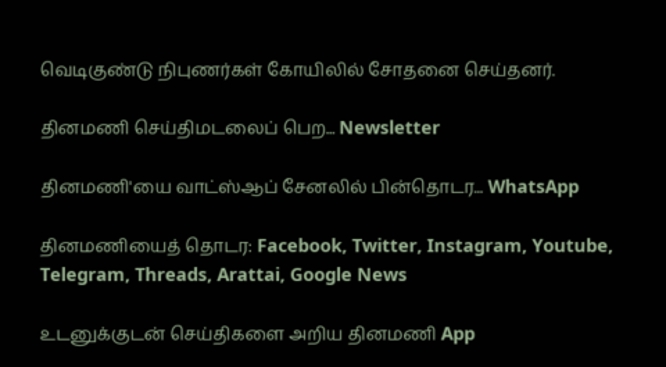வெடிகுண்டு நிபுணர்கள் கோயிலில் சோதனை செய்தனர்.

தினமணி செய்திமடலைப் பெற... Newsletter

தினமணி'யை வாட்ஸ்ஆப் சேனலில் பின்தொடர... WhatsApp

தினமணியைத் தொடர: Facebook, Twitter, Instagram, Youtube, Telegram, Threads, Arattai, Google News

உடனுக்குடன் செய்திகளை அறிய தினமணி App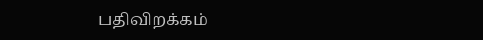பதிவிறக்கம்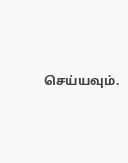செய்யவும்.